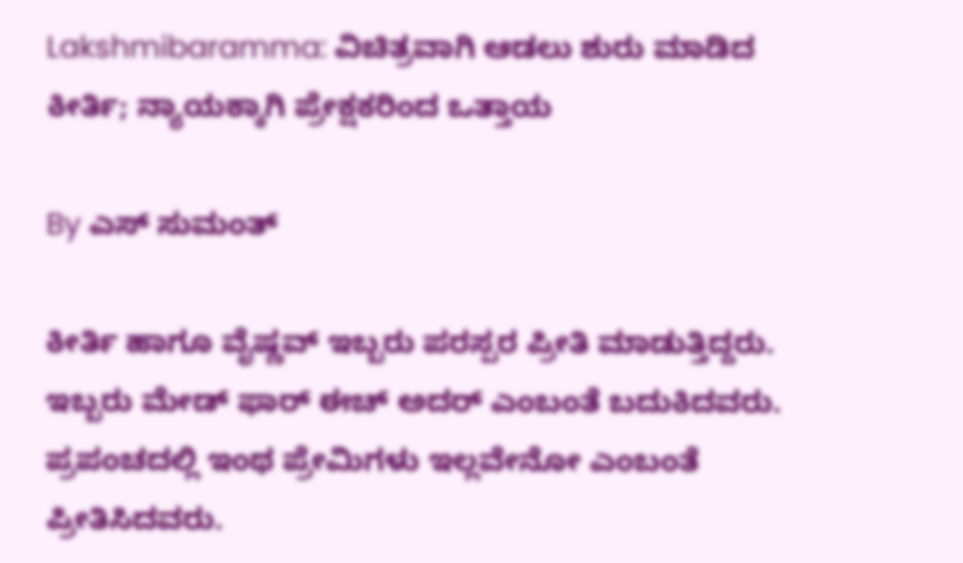Lakshmibaramma: ವಿಚಿತ್ರವಾಗಿ ಆಡಲು ಶುರು ಮಾಡಿದ ಕೀರ್ತಿ; ನ್ಯಾಯಕ್ಕಾಗಿ ಪ್ರೇಕ್ಷಕರಿಂದ ಒತ್ತಾಯ

By ಎಸ್ ಸುಮಂತ್

ಕೀರ್ತಿ ಹಾಗೂ ವೈಷ್ಣವ್ ಇಬ್ಬರು ಪರಸ್ಪರ ಪ್ರೀತಿ ಮಾಡುತ್ತಿದ್ದರು. ಇಬ್ಬರು ಮೇಡ್ ಫಾರ್ ಈಚ್ ಅದರ್ ಎಂಬಂತೆ ಬದುಕಿದವರು. ಪ್ರಪಂಚದಲ್ಲಿ ಇಂಥ ಪ್ರೇಮಿಗಳು ಇಲ್ಲವೇನೋ ಎಂಬಂತೆ ಪ್ರೀತಿಸಿದವರು.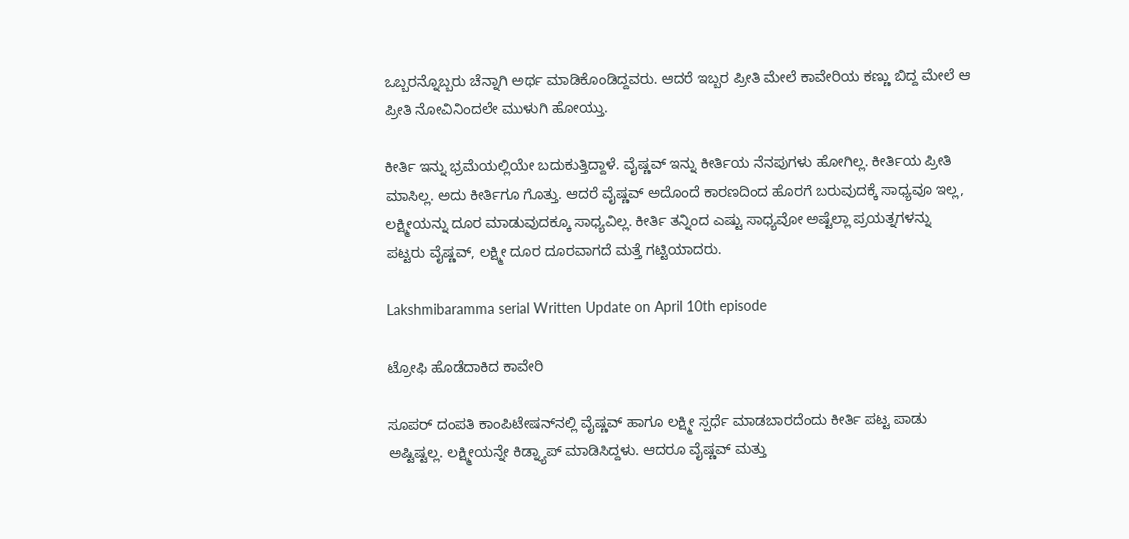ಒಬ್ಬರನ್ನೊಬ್ಬರು ಚೆನ್ನಾಗಿ ಅರ್ಥ ಮಾಡಿಕೊಂಡಿದ್ದವರು. ಆದರೆ ಇಬ್ಬರ ಪ್ರೀತಿ ಮೇಲೆ ಕಾವೇರಿಯ ಕಣ್ಣು ಬಿದ್ದ ಮೇಲೆ ಆ ಪ್ರೀತಿ ನೋವಿನಿಂದಲೇ ಮುಳುಗಿ ಹೋಯ್ತು.

ಕೀರ್ತಿ ಇನ್ನು ಭ್ರಮೆಯಲ್ಲಿಯೇ ಬದುಕುತ್ತಿದ್ದಾಳೆ. ವೈಷ್ಣವ್‌ ಇನ್ನು ಕೀರ್ತಿಯ ನೆನಪುಗಳು ಹೋಗಿಲ್ಲ. ಕೀರ್ತಿಯ ಪ್ರೀತಿ ಮಾಸಿಲ್ಲ. ಅದು ಕೀರ್ತಿಗೂ ಗೊತ್ತು. ಆದರೆ ವೈಷ್ಣವ್ ಅದೊಂದೆ ಕಾರಣದಿಂದ ಹೊರಗೆ ಬರುವುದಕ್ಕೆ ಸಾಧ್ಯವೂ ಇಲ್ಲ, ಲಕ್ಷ್ಮೀಯನ್ನು ದೂರ ಮಾಡುವುದಕ್ಕೂ ಸಾಧ್ಯವಿಲ್ಲ. ಕೀರ್ತಿ ತನ್ನಿಂದ ಎಷ್ಟು ಸಾಧ್ಯವೋ ಅಷ್ಟೆಲ್ಲಾ ಪ್ರಯತ್ನಗಳನ್ನು ಪಟ್ಟರು ವೈಷ್ಣವ್, ಲಕ್ಷ್ಮೀ ದೂರ ದೂರವಾಗದೆ ಮತ್ತೆ ಗಟ್ಟಿಯಾದರು.

Lakshmibaramma serial Written Update on April 10th episode

ಟ್ರೋಫಿ ಹೊಡೆದಾಕಿದ ಕಾವೇರಿ

ಸೂಪರ್ ದಂಪತಿ ಕಾಂಪಿಟೇಷನ್‌ನಲ್ಲಿ ವೈಷ್ಣವ್ ಹಾಗೂ ಲಕ್ಷ್ಮೀ ಸ್ಪರ್ಧೆ ಮಾಡಬಾರದೆಂದು ಕೀರ್ತಿ ಪಟ್ಟ ಪಾಡು ಅಷ್ಟಿಷ್ಟಲ್ಲ. ಲಕ್ಷ್ಮೀಯನ್ನೇ ಕಿಡ್ನ್ಯಾಪ್ ಮಾಡಿಸಿದ್ದಳು. ಆದರೂ ವೈಷ್ಣವ್ ಮತ್ತು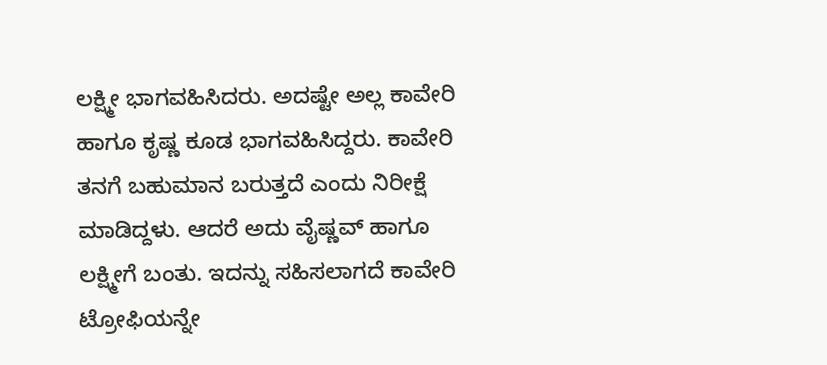ಲಕ್ಷ್ಮೀ ಭಾಗವಹಿಸಿದರು. ಅದಷ್ಟೇ ಅಲ್ಲ ಕಾವೇರಿ ಹಾಗೂ ಕೃಷ್ಣ ಕೂಡ ಭಾಗವಹಿಸಿದ್ದರು. ಕಾವೇರಿ ತನಗೆ ಬಹುಮಾನ ಬರುತ್ತದೆ ಎಂದು ನಿರೀಕ್ಷೆ ಮಾಡಿದ್ದಳು. ಆದರೆ ಅದು ವೈಷ್ಣವ್ ಹಾಗೂ ಲಕ್ಷ್ಮೀಗೆ ಬಂತು. ಇದನ್ನು ಸಹಿಸಲಾಗದೆ ಕಾವೇರಿ ಟ್ರೋಫಿಯನ್ನೇ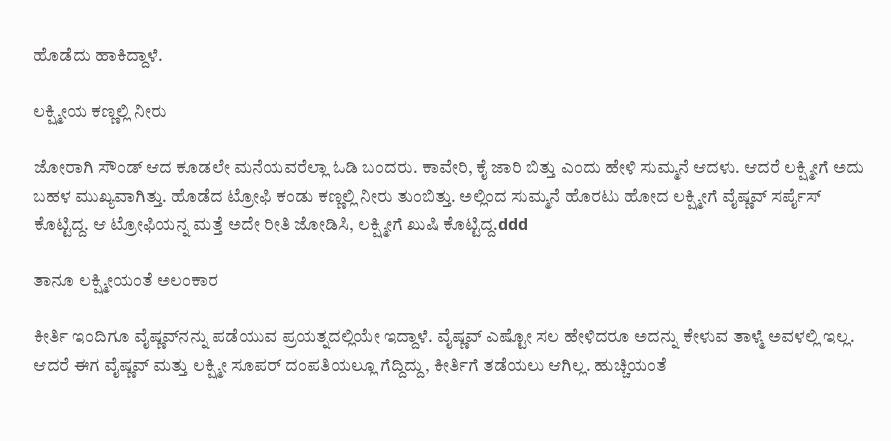ಹೊಡೆದು ಹಾಕಿದ್ದಾಳೆ.

ಲಕ್ಷ್ಮೀಯ ಕಣ್ಣಲ್ಲಿ ನೀರು

ಜೋರಾಗಿ ಸೌಂಡ್ ಆದ ಕೂಡಲೇ ಮನೆಯವರೆಲ್ಲಾ ಓಡಿ ಬಂದರು. ಕಾವೇರಿ, ಕೈ ಜಾರಿ ಬಿತ್ತು ಎಂದು ಹೇಳಿ ಸುಮ್ಮನೆ ಆದಳು. ಆದರೆ ಲಕ್ಷ್ಮೀಗೆ ಅದು ಬಹಳ ಮುಖ್ಯವಾಗಿತ್ತು. ಹೊಡೆದ ಟ್ರೋಫಿ ಕಂಡು ಕಣ್ಣಲ್ಲಿ ನೀರು ತುಂಬಿತ್ತು. ಅಲ್ಲಿಂದ ಸುಮ್ಮನೆ ಹೊರಟು ಹೋದ ಲಕ್ಷ್ಮೀಗೆ ವೈಷ್ಣವ್ ಸರ್ಪೈಸ್ ಕೊಟ್ಟಿದ್ದ. ಆ ಟ್ರೋಫಿಯನ್ನ ಮತ್ತೆ ಅದೇ ರೀತಿ ಜೋಡಿಸಿ, ಲಕ್ಷ್ಮೀಗೆ ಖುಷಿ ಕೊಟ್ಟಿದ್ದ.ddd

ತಾನೂ ಲಕ್ಷ್ಮೀಯಂತೆ ಅಲಂಕಾರ

ಕೀರ್ತಿ ಇಂದಿಗೂ ವೈಷ್ಣವ್‌ನನ್ನು ಪಡೆಯುವ ಪ್ರಯತ್ನದಲ್ಲಿಯೇ ಇದ್ದಾಳೆ. ವೈಷ್ಣವ್ ಎಷ್ಟೋ ಸಲ ಹೇಳಿದರೂ ಅದನ್ನು ಕೇಳುವ ತಾಳ್ಮೆ ಅವಳಲ್ಲಿ ಇಲ್ಲ. ಆದರೆ ಈಗ ವೈಷ್ಣವ್ ಮತ್ತು ಲಕ್ಷ್ಮೀ ಸೂಪರ್ ದಂಪತಿಯಲ್ಲೂ ಗೆದ್ದಿದ್ದು, ಕೀರ್ತಿಗೆ ತಡೆಯಲು ಆಗಿಲ್ಲ. ಹುಚ್ಚಿಯಂತೆ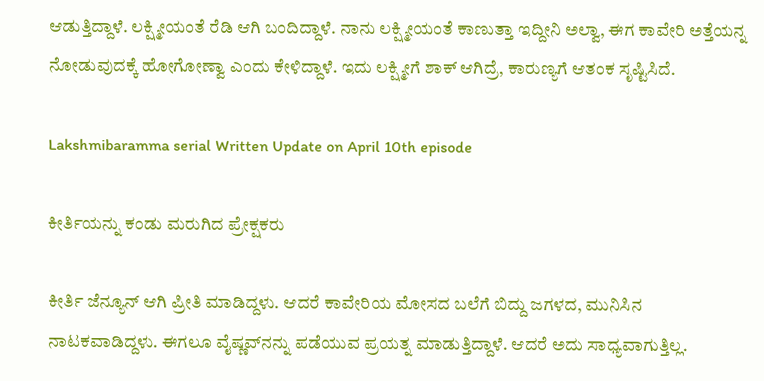ಆಡುತ್ತಿದ್ದಾಳೆ. ಲಕ್ಷ್ಮೀಯಂತೆ ರೆಡಿ ಆಗಿ ಬಂದಿದ್ದಾಳೆ. ನಾನು ಲಕ್ಷ್ಮೀಯಂತೆ ಕಾಣುತ್ತಾ ಇದ್ದೀನಿ ಅಲ್ವಾ, ಈಗ ಕಾವೇರಿ ಅತ್ತೆಯನ್ನ ನೋಡುವುದಕ್ಕೆ ಹೋಗೋಣ್ವಾ ಎಂದು ಕೇಳಿದ್ದಾಳೆ. ಇದು ಲಕ್ಷ್ಮೀಗೆ ಶಾಕ್ ಆಗಿದ್ರೆ, ಕಾರುಣ್ಯಗೆ ಆತಂಕ ಸೃಷ್ಟಿಸಿದೆ.

Lakshmibaramma serial Written Update on April 10th episode

ಕೀರ್ತಿಯನ್ನು ಕಂಡು ಮರುಗಿದ ಪ್ರೇಕ್ಷಕರು

ಕೀರ್ತಿ ಜೆನ್ಯೂನ್ ಆಗಿ ಪ್ರೀತಿ ಮಾಡಿದ್ದಳು. ಆದರೆ ಕಾವೇರಿಯ ಮೋಸದ ಬಲೆಗೆ ಬಿದ್ದು ಜಗಳದ, ಮುನಿಸಿನ ನಾಟಕವಾಡಿದ್ದಳು. ಈಗಲೂ ವೈಷ್ಣವ್‌ನನ್ನು ಪಡೆಯುವ ಪ್ರಯತ್ನ ಮಾಡುತ್ತಿದ್ದಾಳೆ. ಆದರೆ ಅದು ಸಾಧ್ಯವಾಗುತ್ತಿಲ್ಲ.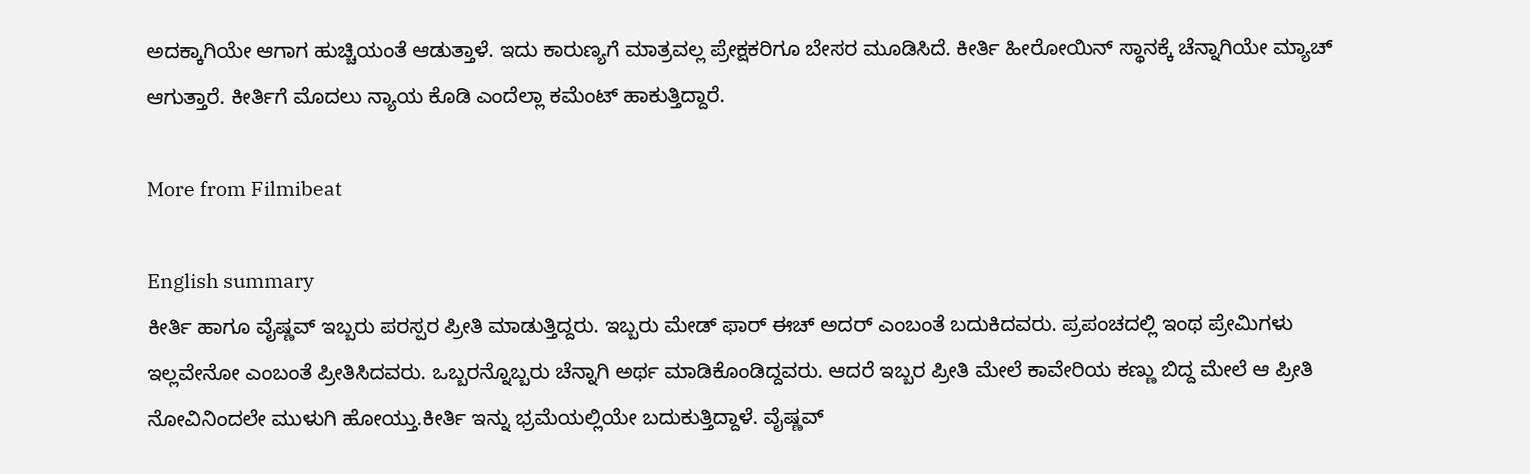ಅದಕ್ಕಾಗಿಯೇ ಆಗಾಗ ಹುಚ್ಚಿಯಂತೆ ಆಡುತ್ತಾಳೆ. ಇದು ಕಾರುಣ್ಯಗೆ ಮಾತ್ರವಲ್ಲ ಪ್ರೇಕ್ಷಕರಿಗೂ ಬೇಸರ ಮೂಡಿಸಿದೆ. ಕೀರ್ತಿ ಹೀರೋಯಿನ್ ಸ್ಥಾನಕ್ಕೆ ಚೆನ್ನಾಗಿಯೇ ಮ್ಯಾಚ್ ಆಗುತ್ತಾರೆ. ಕೀರ್ತಿಗೆ ಮೊದಲು ನ್ಯಾಯ ಕೊಡಿ ಎಂದೆಲ್ಲಾ ಕಮೆಂಟ್ ಹಾಕುತ್ತಿದ್ದಾರೆ.

More from Filmibeat

English summary
ಕೀರ್ತಿ ಹಾಗೂ ವೈಷ್ಣವ್ ಇಬ್ಬರು ಪರಸ್ಪರ ಪ್ರೀತಿ ಮಾಡುತ್ತಿದ್ದರು. ಇಬ್ಬರು ಮೇಡ್ ಫಾರ್ ಈಚ್ ಅದರ್ ಎಂಬಂತೆ ಬದುಕಿದವರು. ಪ್ರಪಂಚದಲ್ಲಿ ಇಂಥ ಪ್ರೇಮಿಗಳು ಇಲ್ಲವೇನೋ ಎಂಬಂತೆ ಪ್ರೀತಿಸಿದವರು. ಒಬ್ಬರನ್ನೊಬ್ಬರು ಚೆನ್ನಾಗಿ ಅರ್ಥ ಮಾಡಿಕೊಂಡಿದ್ದವರು. ಆದರೆ ಇಬ್ಬರ ಪ್ರೀತಿ ಮೇಲೆ ಕಾವೇರಿಯ ಕಣ್ಣು ಬಿದ್ದ ಮೇಲೆ ಆ ಪ್ರೀತಿ ನೋವಿನಿಂದಲೇ ಮುಳುಗಿ ಹೋಯ್ತು.ಕೀರ್ತಿ ಇನ್ನು ಭ್ರಮೆಯಲ್ಲಿಯೇ ಬದುಕುತ್ತಿದ್ದಾಳೆ. ವೈಷ್ಣವ್‌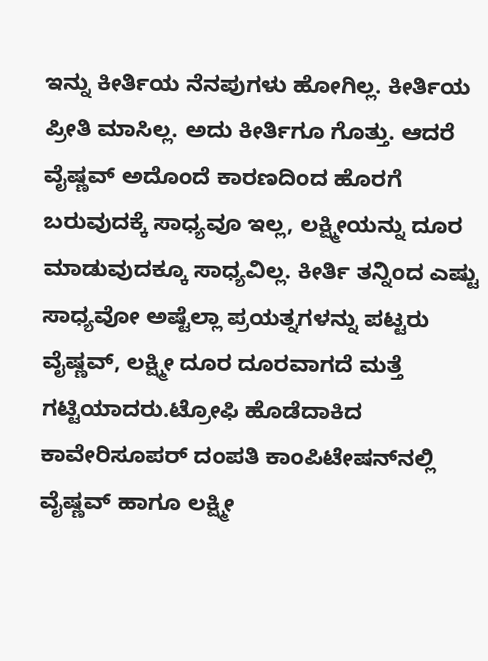ಇನ್ನು ಕೀರ್ತಿಯ ನೆನಪುಗಳು ಹೋಗಿಲ್ಲ. ಕೀರ್ತಿಯ ಪ್ರೀತಿ ಮಾಸಿಲ್ಲ. ಅದು ಕೀರ್ತಿಗೂ ಗೊತ್ತು. ಆದರೆ ವೈಷ್ಣವ್ ಅದೊಂದೆ ಕಾರಣದಿಂದ ಹೊರಗೆ ಬರುವುದಕ್ಕೆ ಸಾಧ್ಯವೂ ಇಲ್ಲ, ಲಕ್ಷ್ಮೀಯನ್ನು ದೂರ ಮಾಡುವುದಕ್ಕೂ ಸಾಧ್ಯವಿಲ್ಲ. ಕೀರ್ತಿ ತನ್ನಿಂದ ಎಷ್ಟು ಸಾಧ್ಯವೋ ಅಷ್ಟೆಲ್ಲಾ ಪ್ರಯತ್ನಗಳನ್ನು ಪಟ್ಟರು ವೈಷ್ಣವ್, ಲಕ್ಷ್ಮೀ ದೂರ ದೂರವಾಗದೆ ಮತ್ತೆ ಗಟ್ಟಿಯಾದರು.ಟ್ರೋಫಿ ಹೊಡೆದಾಕಿದ ಕಾವೇರಿಸೂಪರ್ ದಂಪತಿ ಕಾಂಪಿಟೇಷನ್‌ನಲ್ಲಿ ವೈಷ್ಣವ್ ಹಾಗೂ ಲಕ್ಷ್ಮೀ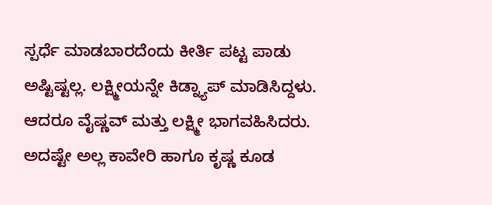ಸ್ಪರ್ಧೆ ಮಾಡಬಾರದೆಂದು ಕೀರ್ತಿ ಪಟ್ಟ ಪಾಡು ಅಷ್ಟಿಷ್ಟಲ್ಲ. ಲಕ್ಷ್ಮೀಯನ್ನೇ ಕಿಡ್ನ್ಯಾಪ್ ಮಾಡಿಸಿದ್ದಳು. ಆದರೂ ವೈಷ್ಣವ್ ಮತ್ತು ಲಕ್ಷ್ಮೀ ಭಾಗವಹಿಸಿದರು. ಅದಷ್ಟೇ ಅಲ್ಲ ಕಾವೇರಿ ಹಾಗೂ ಕೃಷ್ಣ ಕೂಡ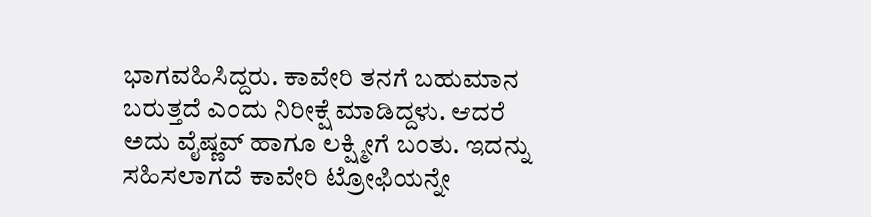ಭಾಗವಹಿಸಿದ್ದರು. ಕಾವೇರಿ ತನಗೆ ಬಹುಮಾನ ಬರುತ್ತದೆ ಎಂದು ನಿರೀಕ್ಷೆ ಮಾಡಿದ್ದಳು. ಆದರೆ ಅದು ವೈಷ್ಣವ್ ಹಾಗೂ ಲಕ್ಷ್ಮೀಗೆ ಬಂತು. ಇದನ್ನು ಸಹಿಸಲಾಗದೆ ಕಾವೇರಿ ಟ್ರೋಫಿಯನ್ನೇ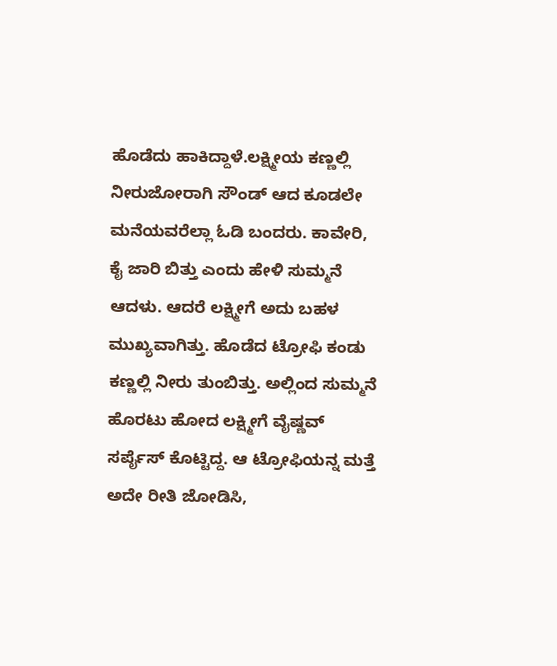ಹೊಡೆದು ಹಾಕಿದ್ದಾಳೆ.ಲಕ್ಷ್ಮೀಯ ಕಣ್ಣಲ್ಲಿ ನೀರುಜೋರಾಗಿ ಸೌಂಡ್ ಆದ ಕೂಡಲೇ ಮನೆಯವರೆಲ್ಲಾ ಓಡಿ ಬಂದರು. ಕಾವೇರಿ, ಕೈ ಜಾರಿ ಬಿತ್ತು ಎಂದು ಹೇಳಿ ಸುಮ್ಮನೆ ಆದಳು. ಆದರೆ ಲಕ್ಷ್ಮೀಗೆ ಅದು ಬಹಳ ಮುಖ್ಯವಾಗಿತ್ತು. ಹೊಡೆದ ಟ್ರೋಫಿ ಕಂಡು ಕಣ್ಣಲ್ಲಿ ನೀರು ತುಂಬಿತ್ತು. ಅಲ್ಲಿಂದ ಸುಮ್ಮನೆ ಹೊರಟು ಹೋದ ಲಕ್ಷ್ಮೀಗೆ ವೈಷ್ಣವ್ ಸರ್ಪೈಸ್ ಕೊಟ್ಟಿದ್ದ. ಆ ಟ್ರೋಫಿಯನ್ನ ಮತ್ತೆ ಅದೇ ರೀತಿ ಜೋಡಿಸಿ,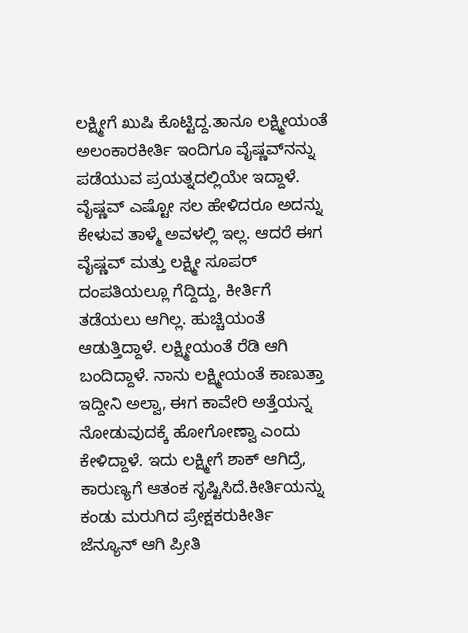ಲಕ್ಷ್ಮೀಗೆ ಖುಷಿ ಕೊಟ್ಟಿದ್ದ.ತಾನೂ ಲಕ್ಷ್ಮೀಯಂತೆ ಅಲಂಕಾರಕೀರ್ತಿ ಇಂದಿಗೂ ವೈಷ್ಣವ್‌ನನ್ನು ಪಡೆಯುವ ಪ್ರಯತ್ನದಲ್ಲಿಯೇ ಇದ್ದಾಳೆ. ವೈಷ್ಣವ್ ಎಷ್ಟೋ ಸಲ ಹೇಳಿದರೂ ಅದನ್ನು ಕೇಳುವ ತಾಳ್ಮೆ ಅವಳಲ್ಲಿ ಇಲ್ಲ. ಆದರೆ ಈಗ ವೈಷ್ಣವ್ ಮತ್ತು ಲಕ್ಷ್ಮೀ ಸೂಪರ್ ದಂಪತಿಯಲ್ಲೂ ಗೆದ್ದಿದ್ದು, ಕೀರ್ತಿಗೆ ತಡೆಯಲು ಆಗಿಲ್ಲ. ಹುಚ್ಚಿಯಂತೆ ಆಡುತ್ತಿದ್ದಾಳೆ. ಲಕ್ಷ್ಮೀಯಂತೆ ರೆಡಿ ಆಗಿ ಬಂದಿದ್ದಾಳೆ. ನಾನು ಲಕ್ಷ್ಮೀಯಂತೆ ಕಾಣುತ್ತಾ ಇದ್ದೀನಿ ಅಲ್ವಾ, ಈಗ ಕಾವೇರಿ ಅತ್ತೆಯನ್ನ ನೋಡುವುದಕ್ಕೆ ಹೋಗೋಣ್ವಾ ಎಂದು ಕೇಳಿದ್ದಾಳೆ. ಇದು ಲಕ್ಷ್ಮೀಗೆ ಶಾಕ್ ಆಗಿದ್ರೆ, ಕಾರುಣ್ಯಗೆ ಆತಂಕ ಸೃಷ್ಟಿಸಿದೆ.ಕೀರ್ತಿಯನ್ನು ಕಂಡು ಮರುಗಿದ ಪ್ರೇಕ್ಷಕರುಕೀರ್ತಿ ಜೆನ್ಯೂನ್ ಆಗಿ ಪ್ರೀತಿ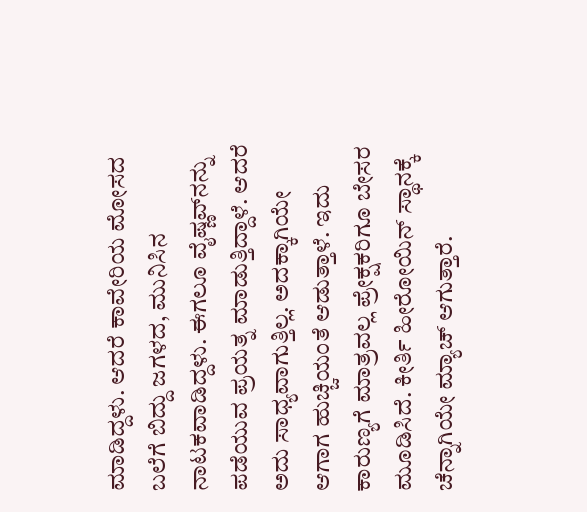ಮಾಡಿದ್ದಳು. ಆದರೆ ಕಾವೇರಿಯ ಮೋಸದ ಬಲೆಗೆ ಬಿದ್ದು ಜಗಳದ, ಮುನಿಸಿನ ನಾಟಕವಾಡಿದ್ದಳು. ಈಗಲೂ ವೈಷ್ಣವ್‌ನನ್ನು ಪಡೆಯುವ ಪ್ರಯತ್ನ ಮಾಡುತ್ತಿದ್ದಾಳೆ. ಆದರೆ ಅದು ಸಾಧ್ಯವಾಗುತ್ತಿಲ್ಲ. ಅದಕ್ಕಾಗಿಯೇ ಆಗಾಗ ಹುಚ್ಚಿಯಂತೆ ಆಡುತ್ತಾಳೆ. ಇದು ಕಾರುಣ್ಯಗೆ ಮಾತ್ರವಲ್ಲ ಪ್ರೇಕ್ಷಕರಿಗೂ ಬೇಸರ ಮೂಡಿಸಿದೆ. ಕೀರ್ತಿ ಹೀರೋಯಿನ್ ಸ್ಥಾನಕ್ಕೆ ಚೆನ್ನಾಗಿಯೇ ಮ್ಯಾಚ್ ಆಗುತ್ತಾರೆ.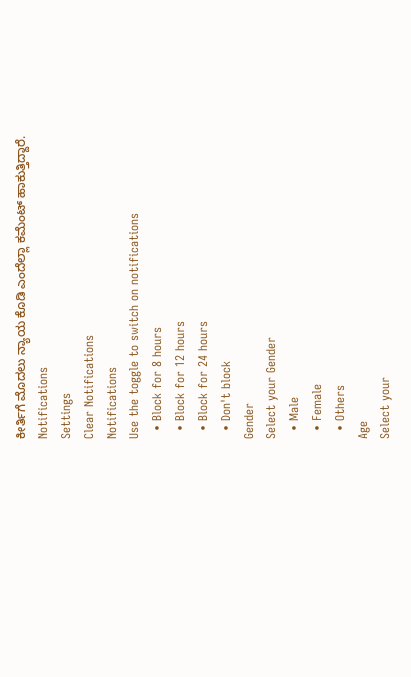ಕೀರ್ತಿಗೆ ಮೊದಲು ನ್ಯಾಯ ಕೊಡಿ ಎಂದೆಲ್ಲಾ ಕಮೆಂಟ್ ಹಾಕುತ್ತಿದ್ದಾರೆ.
Notifications
Settings
Clear Notifications
Notifications
Use the toggle to switch on notifications
  • Block for 8 hours
  • Block for 12 hours
  • Block for 24 hours
  • Don't block
Gender
Select your Gender
  • Male
  • Female
  • Others
Age
Select your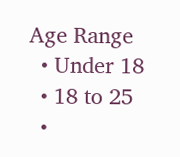Age Range
  • Under 18
  • 18 to 25
  •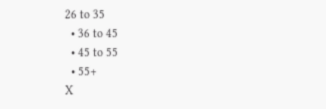26 to 35
  • 36 to 45
  • 45 to 55
  • 55+
X